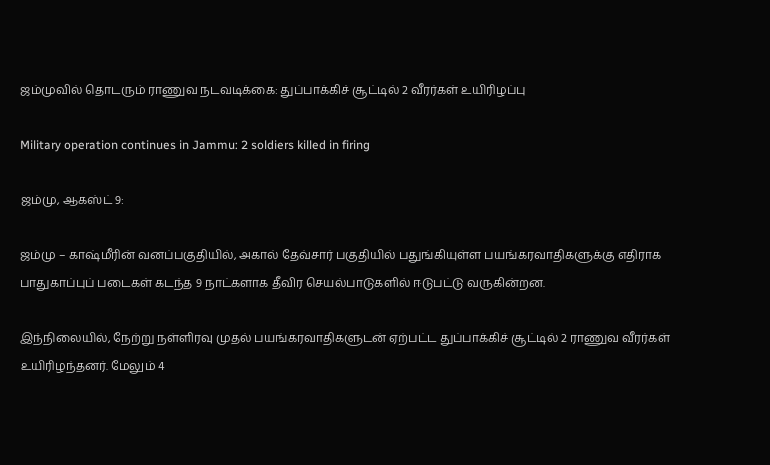ஜம்முவில் தொடரும் ராணுவ நடவடிக்கை: துப்பாக்கிச் சூட்டில் 2 வீரர்கள் உயிரிழப்பு

Military operation continues in Jammu: 2 soldiers killed in firing

ஜம்மு, ஆகஸ்ட் 9:

ஜம்மு – காஷ்மீரின் வனப்பகுதியில், அகால் தேவ்சார் பகுதியில் பதுங்கியுள்ள பயங்கரவாதிகளுக்கு எதிராக பாதுகாப்புப் படைகள் கடந்த 9 நாட்களாக தீவிர செயல்பாடுகளில் ஈடுபட்டு வருகின்றன.

இந்நிலையில், நேற்று நள்ளிரவு முதல் பயங்கரவாதிகளுடன் ஏற்பட்ட துப்பாக்கிச் சூட்டில் 2 ராணுவ வீரர்கள் உயிரிழந்தனர். மேலும் 4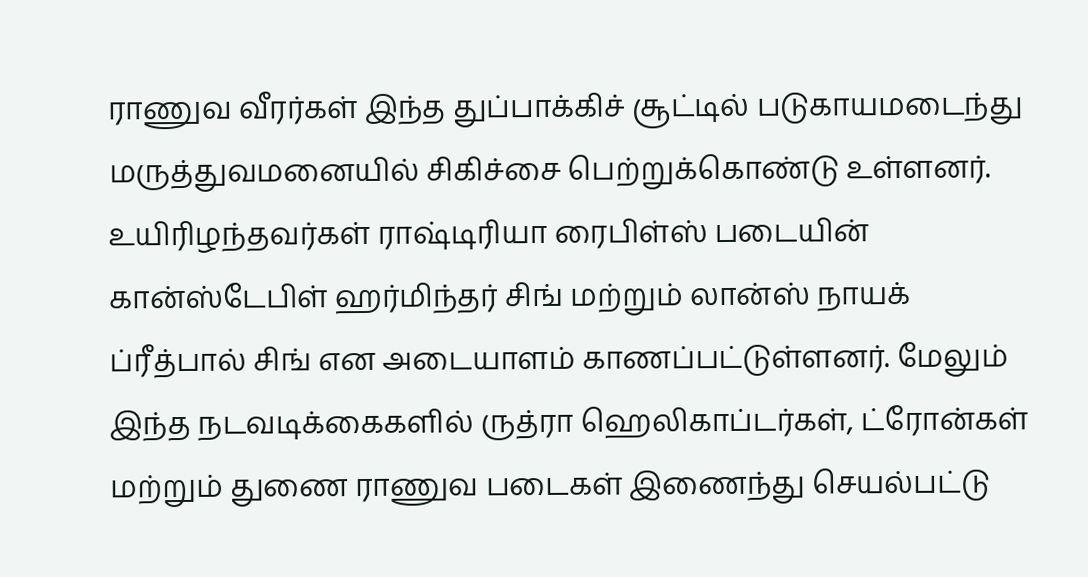ராணுவ வீரர்கள் இந்த துப்பாக்கிச் சூட்டில் படுகாயமடைந்து மருத்துவமனையில் சிகிச்சை பெற்றுக்கொண்டு உள்ளனர். உயிரிழந்தவர்கள் ராஷ்டிரியா ரைபிள்ஸ் படையின் கான்ஸ்டேபிள் ஹர்மிந்தர் சிங் மற்றும் லான்ஸ் நாயக் ப்ரீத்பால் சிங் என அடையாளம் காணப்பட்டுள்ளனர். மேலும் இந்த நடவடிக்கைகளில் ருத்ரா ஹெலிகாப்டர்கள், ட்ரோன்கள் மற்றும் துணை ராணுவ படைகள் இணைந்து செயல்பட்டு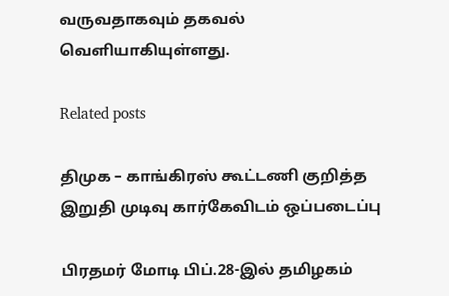வருவதாகவும் தகவல் வெளியாகியுள்ளது.

Related posts

திமுக – காங்கிரஸ் கூட்டணி குறித்த இறுதி முடிவு கார்கேவிடம் ஒப்படைப்பு

பிரதமர் மோடி பிப்.28-இல் தமிழகம்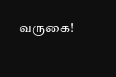வருகை!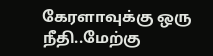கேரளாவுக்கு ஒரு நீதி..மேற்கு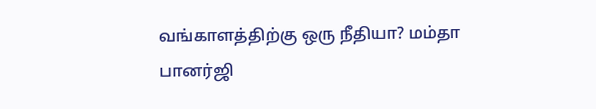வங்காளத்திற்கு ஒரு நீதியா? மம்தா பானர்ஜி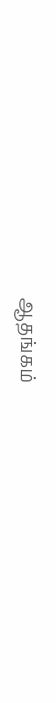ஆதங்கம்